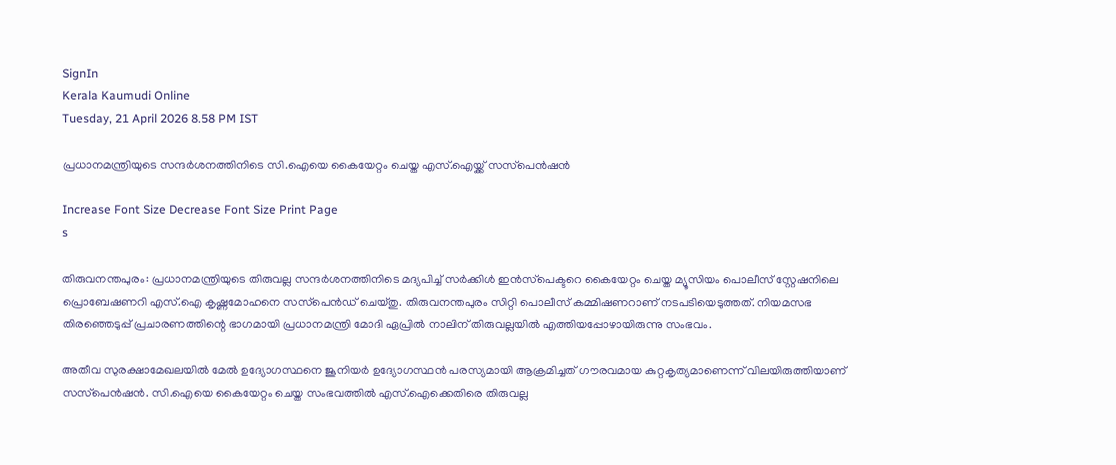SignIn
Kerala Kaumudi Online
Tuesday, 21 April 2026 8.58 PM IST

പ്രധാനമന്ത്രിയുടെ സന്ദർശനത്തിനിടെ സി.ഐയെ കൈയേറ്റം ചെയ്ത എസ്‌.ഐയ്ക്ക് സസ്‌പെൻഷൻ

Increase Font Size Decrease Font Size Print Page
s

തിരുവനന്തപുരം: പ്രധാനമന്ത്രിയുടെ തിരുവല്ല സന്ദർശനത്തിനിടെ മദ്യപിച്ച് സർക്കിൾ ഇൻസ്‌പെക്ടറെ കൈയേറ്റം ചെയ്ത മ്യൂസിയം പൊലീസ് സ്റ്റേഷനിലെ പ്രൊബേഷണറി എസ്‌.ഐ കൃഷ്ണമോഹനെ സസ്‌പെൻഡ് ചെയ്തു. തിരുവനന്തപുരം സിറ്റി പൊലീസ് കമ്മിഷണറാണ് നടപടിയെടുത്തത്. നിയമസഭ തിരഞ്ഞെടുപ്പ് പ്രചാരണത്തിന്റെ ഭാഗമായി പ്രധാനമന്ത്രി മോദി ഏപ്രിൽ നാലിന് തിരുവല്ലയിൽ എത്തിയപ്പോഴായിരുന്നു സംഭവം.

അതീവ സുരക്ഷാമേഖലയിൽ മേൽ ഉദ്യോഗസ്ഥനെ ജൂനിയർ ഉദ്യോഗസ്ഥൻ പരസ്യമായി ആക്രമിച്ചത് ഗൗരവമായ കുറ്റകൃത്യമാണെന്ന് വിലയിരുത്തിയാണ് സസ്‌പെൻഷൻ. സി.ഐയെ കൈയേറ്റം ചെയ്ത സംഭവത്തിൽ എസ്.ഐക്കെതിരെ തിരുവല്ല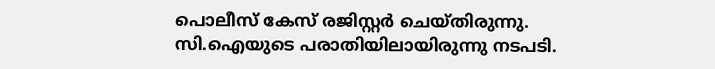പൊലീസ് കേസ് രജിസ്റ്റർ ചെയ്തിരുന്നു. സി.ഐയുടെ പരാതിയിലായിരുന്നു നടപടി.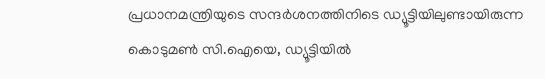പ്രധാനമന്ത്രിയുടെ സന്ദർശനത്തിനിടെ ഡ്യൂട്ടിയിലുണ്ടായിരുന്ന കൊടുമൺ സി.ഐയെ, ഡ്യൂട്ടിയിൽ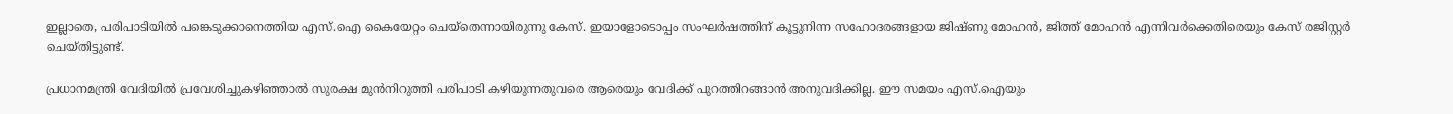ഇല്ലാതെ, പരിപാടിയിൽ പങ്കെടുക്കാനെത്തിയ എസ്.ഐ കൈയേറ്റം ചെയ്‌തെന്നായിരുന്നു കേസ്. ഇയാളോടൊപ്പം സംഘർഷത്തിന് കൂട്ടുനിന്ന സഹോദരങ്ങളായ ജിഷ്ണു മോഹൻ, ജിത്ത് മോഹൻ എന്നിവർക്കെതിരെയും കേസ് രജിസ്റ്റർ ചെയ്തിട്ടുണ്ട്.

പ്രധാനമന്ത്രി വേദിയിൽ പ്രവേശിച്ചുകഴിഞ്ഞാൽ സുരക്ഷ മുൻനിറുത്തി പരിപാടി കഴിയുന്നതുവരെ ആരെയും വേദിക്ക് പുറത്തിറങ്ങാൻ അനുവദിക്കില്ല. ഈ സമയം എസ്.ഐയും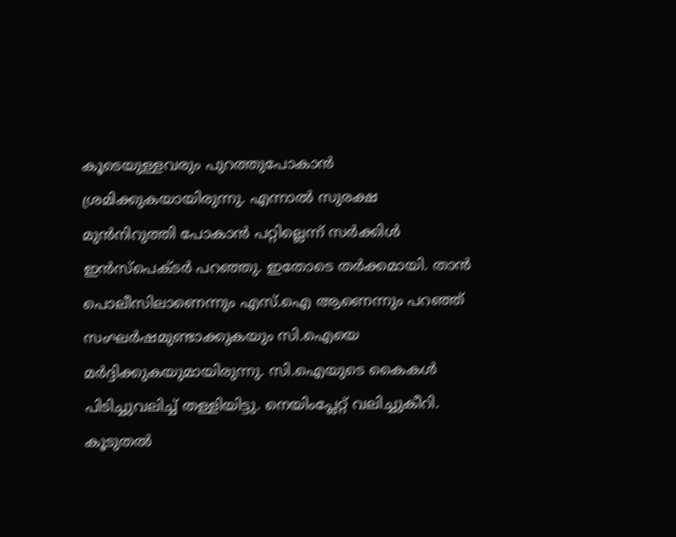കൂടെയുള്ളവരും പുറത്തുപോകാൻ ശ്രമിക്കുകയായിരുന്നു. എന്നാൽ സുരക്ഷ മുൻനിറുത്തി പോകാൻ പറ്റില്ലെന്ന് സർക്കിൾ ഇൻസ്‌പെക്ടർ പറഞ്ഞു. ഇതോടെ തർക്കമായി. താൻ പൊലീസിലാണെന്നും എസ്.ഐ ആണെന്നും പറഞ്ഞ് സംഘർഷമുണ്ടാക്കുകയും സി.ഐയെ മർദ്ദിക്കുകയുമായിരുന്നു. സി.ഐയുടെ കൈകൾ പിടിച്ചുവലിച്ച് തള്ളിയിട്ടു. നെയിംപ്ലേറ്റ് വലിച്ചുകീറി. കൂടുതൽ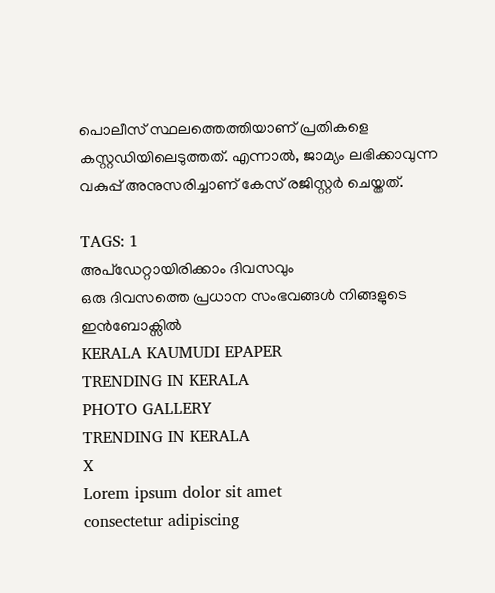പൊലീസ് സ്ഥലത്തെത്തിയാണ് പ്രതികളെ കസ്റ്റഡിയിലെടുത്തത്. എന്നാൽ, ജാമ്യം ലഭിക്കാവുന്ന വകുപ്പ് അനുസരിച്ചാണ് കേസ് രജിസ്റ്റർ ചെയ്തത്.

TAGS: 1
അപ്ഡേറ്റായിരിക്കാം ദിവസവും
ഒരു ദിവസത്തെ പ്രധാന സംഭവങ്ങൾ നിങ്ങളുടെ ഇൻബോക്സിൽ
KERALA KAUMUDI EPAPER
TRENDING IN KERALA
PHOTO GALLERY
TRENDING IN KERALA
X
Lorem ipsum dolor sit amet
consectetur adipiscing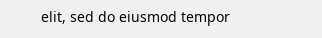elit, sed do eiusmod tempor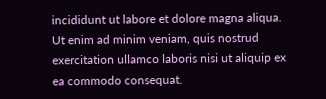incididunt ut labore et dolore magna aliqua. Ut enim ad minim veniam, quis nostrud exercitation ullamco laboris nisi ut aliquip ex ea commodo consequat.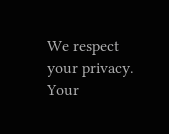We respect your privacy. Your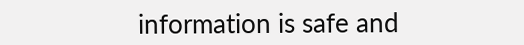information is safe and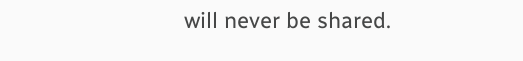will never be shared.